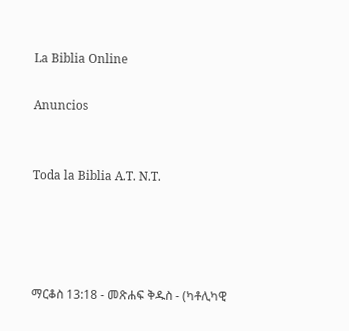La Biblia Online

Anuncios


Toda la Biblia A.T. N.T.




ማርቆስ 13:18 - መጽሐፍ ቅዱስ - (ካቶሊካዊ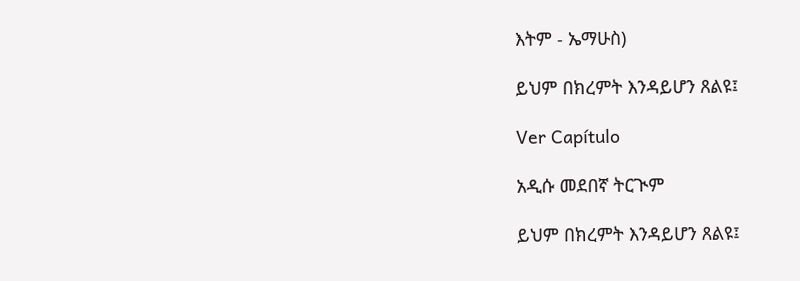እትም - ኤማሁስ)

ይህም በክረምት እንዳይሆን ጸልዩ፤

Ver Capítulo

አዲሱ መደበኛ ትርጒም

ይህም በክረምት እንዳይሆን ጸልዩ፤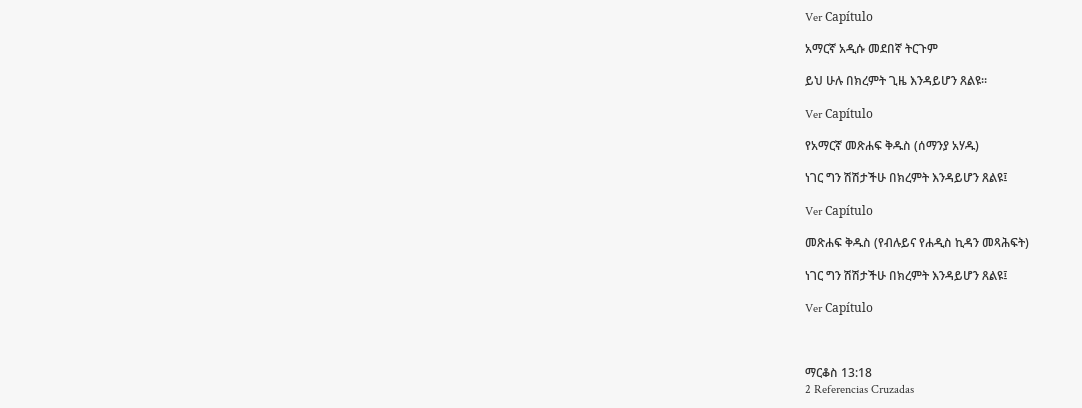Ver Capítulo

አማርኛ አዲሱ መደበኛ ትርጉም

ይህ ሁሉ በክረምት ጊዜ እንዳይሆን ጸልዩ።

Ver Capítulo

የአማርኛ መጽሐፍ ቅዱስ (ሰማንያ አሃዱ)

ነገር ግን ሽሽታችሁ በክረምት እንዳይሆን ጸልዩ፤

Ver Capítulo

መጽሐፍ ቅዱስ (የብሉይና የሐዲስ ኪዳን መጻሕፍት)

ነገር ግን ሽሽታችሁ በክረምት እንዳይሆን ጸልዩ፤

Ver Capítulo



ማርቆስ 13:18
2 Referencias Cruzadas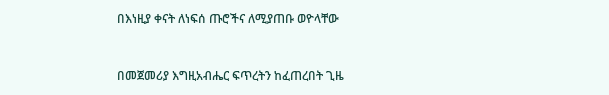በእነዚያ ቀናት ለነፍሰ ጡሮችና ለሚያጠቡ ወዮላቸው


በመጀመሪያ እግዚአብሔር ፍጥረትን ከፈጠረበት ጊዜ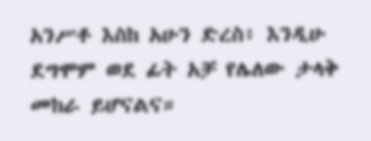አንሥቶ እስከ አሁን ድረስ፥ እንዲሁ ደግሞም ወደ ፊት አቻ የሌለው ታላቅ መከራ ይሆናልና።